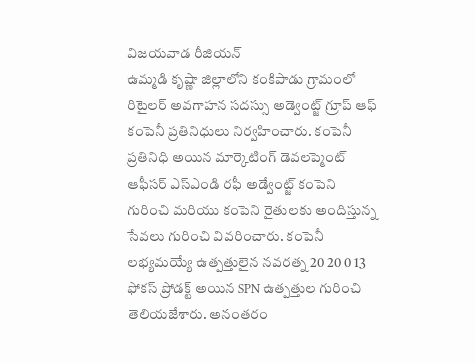విజయవాడ రీజియన్
ఉమ్మడి కృష్ణా జిల్లాలోని కంకిపాడు గ్రామంలో రిటైలర్ అవగాహన సదస్సు అడ్వెంట్జ్ గ్రూప్ ఆఫ్ కంపెనీ ప్రతినిధులు నిర్వహించారు. కంపెనీ ప్రతినిధి అయిన మార్కెటింగ్ డెవలప్మెంట్ ఆఫీసర్ ఎస్ఎండి రఫీ అడ్వేంట్జ్ కంపెని గురించి మరియు కంపెని రైతులకు అందిస్తున్న సేవలు గురించి వివరించారు. కంపెనీ లభ్యమయ్యే ఉత్పత్తులైన నవరత్న 20 20 0 13 ఫోకస్ ప్రోడక్ట్ అయిన SPN ఉత్పత్తుల గురించి తెలియజేశారు. అనంతరం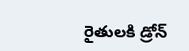రైతులకి డ్రోన్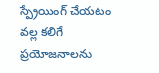స్ప్రేయింగ్ చేయటం వల్ల కలిగే ప్రయోజనాలను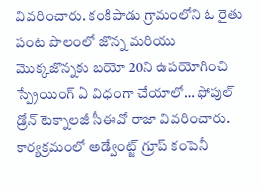వివరించారు. కంకిపాడు గ్రామంలోని ఓ రైతు పంట పొలంలో జొన్న మరియు మొక్కజొన్నకు బయో 20ని ఉపయోగించి స్ప్రేయింగ్ ఏ విధంగా చేయాలో… ఫోపుల్ డ్రోన్ టెక్నాలజీ సీఈవో రాజా వివరించారు. కార్యక్రమంలో అడ్వేంట్జ్ గ్రూప్ కంపెనీ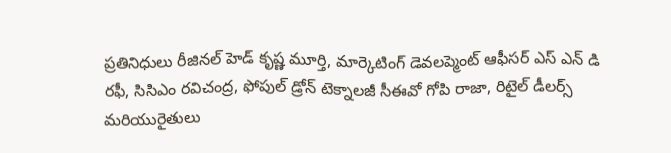ప్రతినిధులు రీజినల్ హెడ్ కృష్ణ మూర్తి, మార్కెటింగ్ డెవలప్మెంట్ ఆఫీసర్ ఎస్ ఎన్ డి రఫీ, సిసిఎం రవిచంద్ర, ఫోపుల్ డ్రోన్ టెక్నాలజీ సీఈవో గోపి రాజా, రిటైల్ డీలర్స్ మరియురైతులు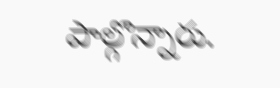పాల్గొన్నారు.